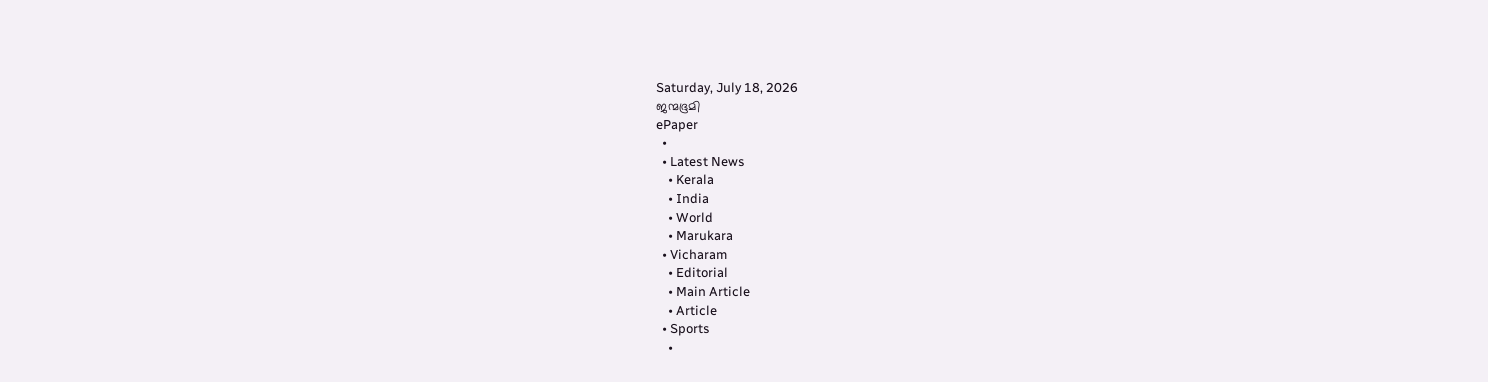Saturday, July 18, 2026
ജന്മഭൂമി
ePaper
  •
  • Latest News
    • Kerala
    • India
    • World
    • Marukara
  • Vicharam
    • Editorial
    • Main Article
    • Article
  • Sports
    •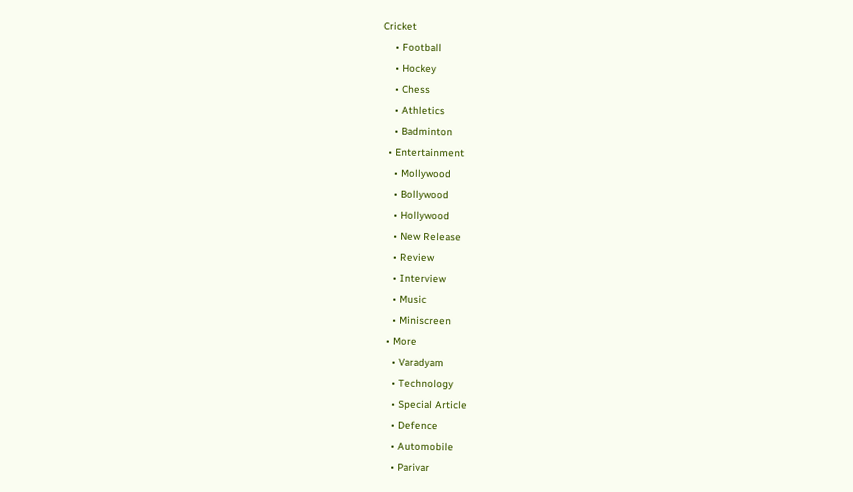Cricket
    • Football
    • Hockey
    • Chess
    • Athletics
    • Badminton
  • Entertainment
    • Mollywood
    • Bollywood
    • Hollywood
    • New Release
    • Review
    • Interview
    • Music
    • Miniscreen
  • More
    • Varadyam
    • Technology
    • Special Article
    • Defence
    • Automobile
    • Parivar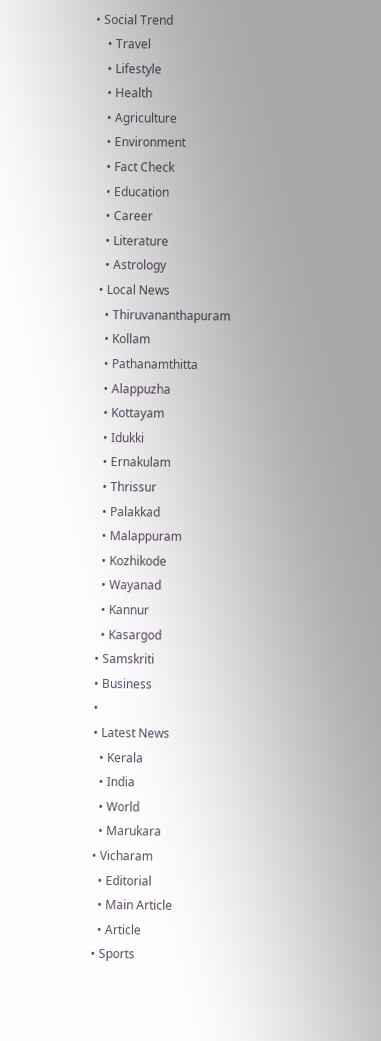• Social Trend
    • Travel
    • Lifestyle
    • Health
    • Agriculture
    • Environment
    • Fact Check
    • Education
    • Career
    • Literature
    • Astrology
  • Local News
    • Thiruvananthapuram
    • Kollam
    • Pathanamthitta
    • Alappuzha
    • Kottayam
    • Idukki
    • Ernakulam
    • Thrissur
    • Palakkad
    • Malappuram
    • Kozhikode
    • Wayanad
    • Kannur
    • Kasargod
  • Samskriti
  • Business
  •
  • Latest News
    • Kerala
    • India
    • World
    • Marukara
  • Vicharam
    • Editorial
    • Main Article
    • Article
  • Sports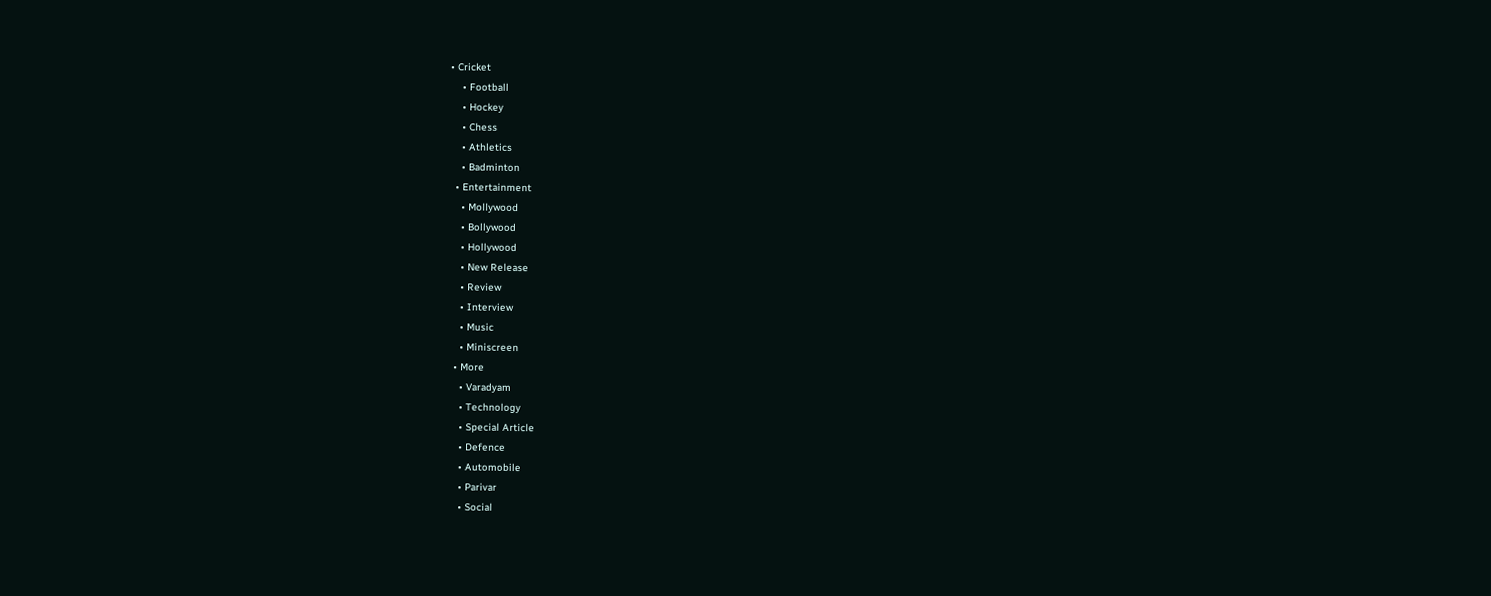• Cricket
    • Football
    • Hockey
    • Chess
    • Athletics
    • Badminton
  • Entertainment
    • Mollywood
    • Bollywood
    • Hollywood
    • New Release
    • Review
    • Interview
    • Music
    • Miniscreen
  • More
    • Varadyam
    • Technology
    • Special Article
    • Defence
    • Automobile
    • Parivar
    • Social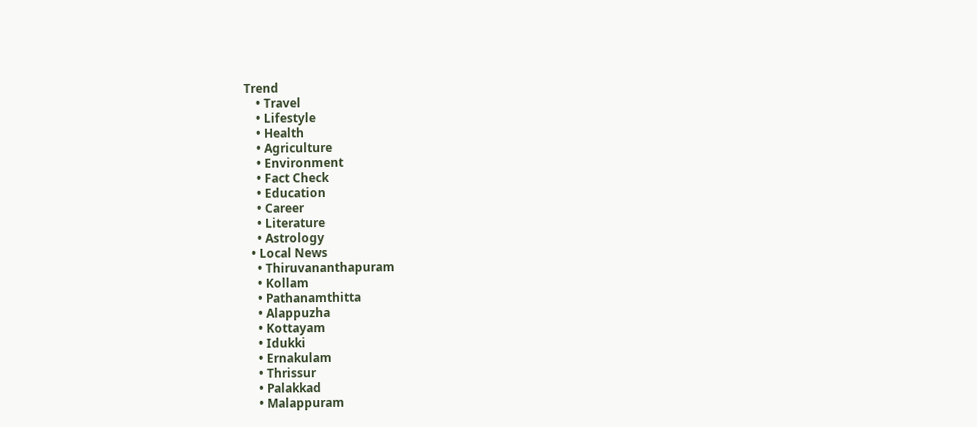Trend
    • Travel
    • Lifestyle
    • Health
    • Agriculture
    • Environment
    • Fact Check
    • Education
    • Career
    • Literature
    • Astrology
  • Local News
    • Thiruvananthapuram
    • Kollam
    • Pathanamthitta
    • Alappuzha
    • Kottayam
    • Idukki
    • Ernakulam
    • Thrissur
    • Palakkad
    • Malappuram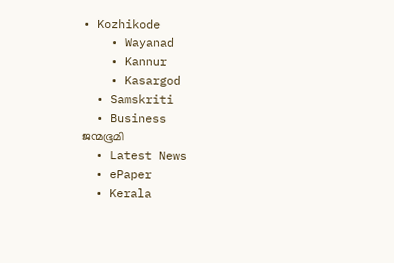• Kozhikode
    • Wayanad
    • Kannur
    • Kasargod
  • Samskriti
  • Business
ജന്മഭൂമി
  • Latest News
  • ePaper
  • Kerala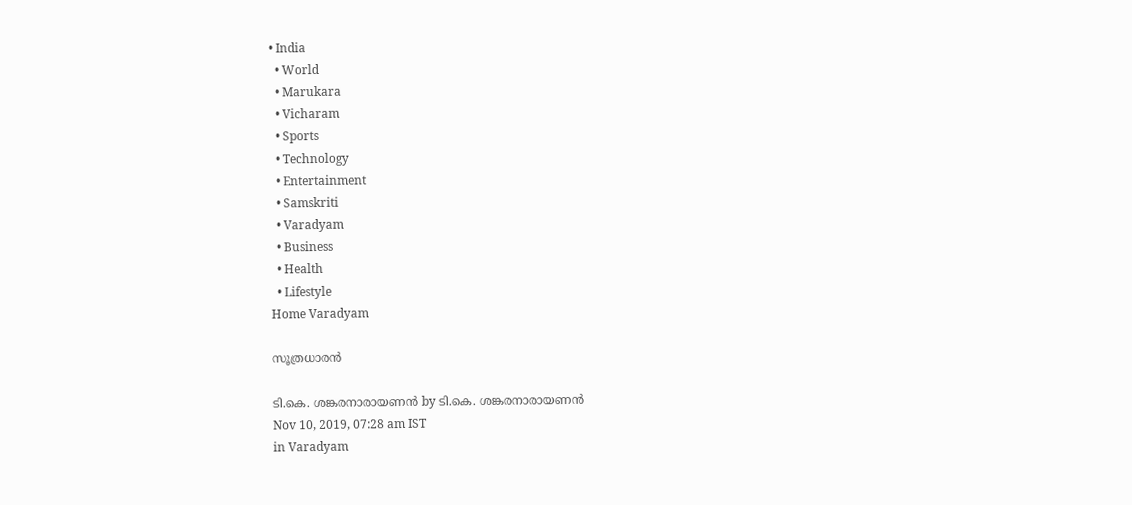• India
  • World
  • Marukara
  • Vicharam
  • Sports
  • Technology
  • Entertainment
  • Samskriti
  • Varadyam
  • Business
  • Health
  • Lifestyle
Home Varadyam

സൂത്രധാരന്‍

ടി.കെ. ശങ്കരനാരായണന്‍ by ടി.കെ. ശങ്കരനാരായണന്‍
Nov 10, 2019, 07:28 am IST
in Varadyam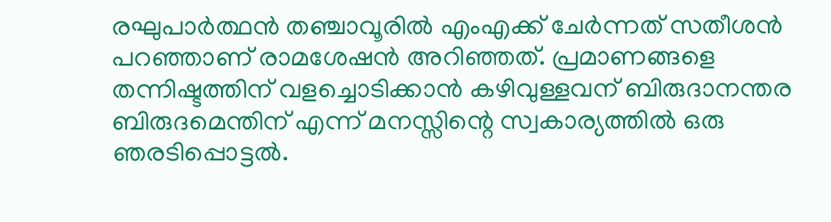രഘുപാര്‍ത്ഥന്‍ തഞ്ചാവൂരില്‍ എംഎക്ക് ചേര്‍ന്നത് സതീശന്‍ പറഞ്ഞാണ് രാമശേഷന്‍ അറിഞ്ഞത്. പ്രമാണങ്ങളെ തന്നിഷ്ടത്തിന് വളച്ചൊടിക്കാന്‍ കഴിവുള്ളവന് ബിരുദാനന്തര ബിരുദമെന്തിന് എന്ന് മനസ്സിന്റെ സ്വകാര്യത്തില്‍ ഒരു ഞരടിപ്പൊട്ടല്‍.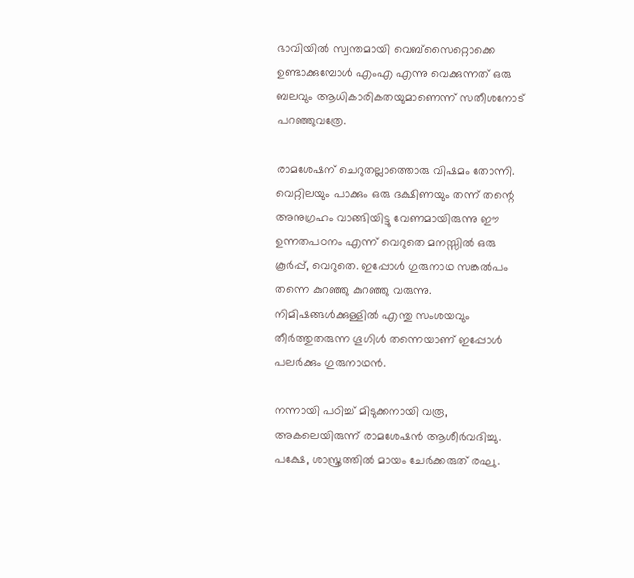ഭാവിയില്‍ സ്വന്തമായി വെബ്‌സൈറ്റൊക്കെ ഉണ്ടാക്കുമ്പോള്‍ എംഎ എന്നു വെക്കുന്നത് ഒരു ബലവും ആധികാരികതയുമാണെന്ന് സതീശനോട് പറഞ്ഞുവത്രേ.

രാമശേഷന് ചെറുതല്ലാത്തൊരു വിഷമം തോന്നി. വെറ്റിലയും പാക്കും ഒരു ദക്ഷിണയും തന്ന് തന്റെ അനുഗ്രഹം വാങ്ങിയിട്ടു വേണമായിരുന്നു ഈ ഉന്നതപഠനം എന്ന് വെറുതെ മനസ്സില്‍ ഒരു കൂര്‍പ്പ്, വെറുതെ. ഇപ്പോള്‍ ഗുരുനാഥ സങ്കല്‍പം തന്നെ കുറഞ്ഞു കുറഞ്ഞു വരുന്നു. നിമിഷങ്ങള്‍ക്കുള്ളില്‍ എന്തു സംശയവും തീര്‍ത്തുതരുന്ന ഗൂഗിള്‍ തന്നെയാണ് ഇപ്പോള്‍ പലര്‍ക്കും ഗുരുനാഥന്‍.

നന്നായി പഠിച്ച് മിടുക്കനായി വരൂ, അകലെയിരുന്ന് രാമശേഷന്‍ ആശീര്‍വദിച്ചു. പക്ഷേ, ശാസ്ത്രത്തില്‍ മായം ചേര്‍ക്കരുത് രഘു.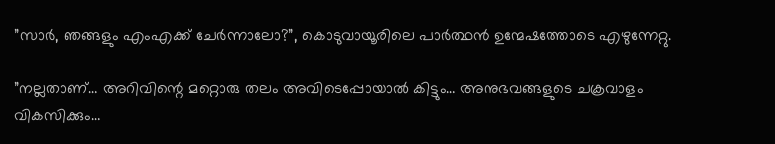”സാര്‍, ഞങ്ങളും എംഎക്ക് ചേര്‍ന്നാലോ?”, കൊടുവായൂരിലെ പാര്‍ത്ഥന്‍ ഉന്മേഷത്തോടെ എഴുന്നേറ്റു.

”നല്ലതാണ്… അറിവിന്റെ മറ്റൊരു തലം അവിടെപ്പോയാല്‍ കിട്ടും… അനുഭവങ്ങളുടെ ചക്രവാളം വികസിക്കും…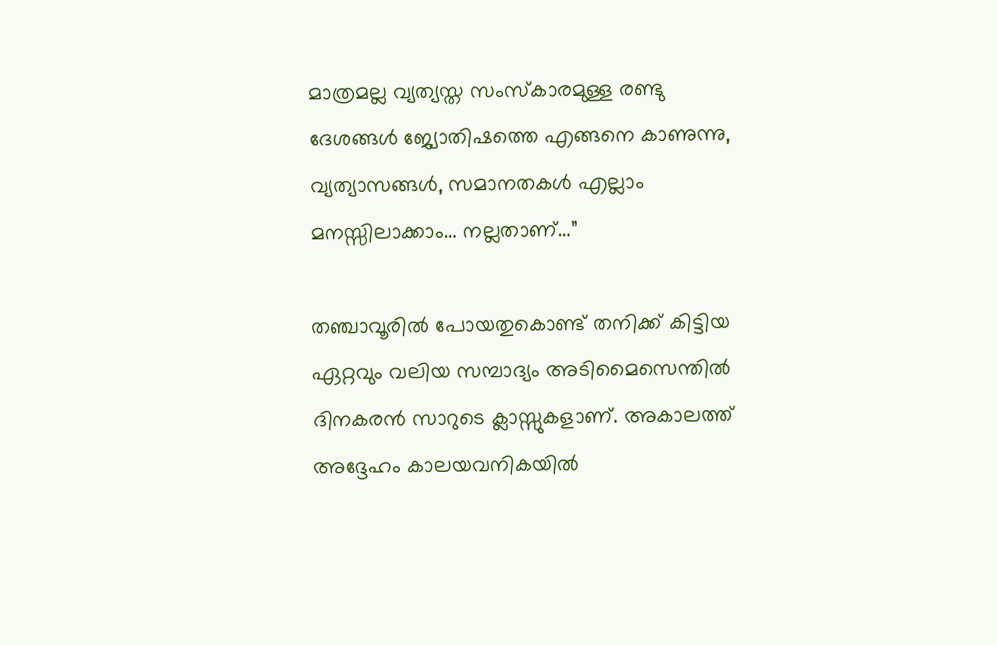മാത്രമല്ല വ്യത്യസ്ത സംസ്‌കാരമുള്ള രണ്ടു ദേശങ്ങള്‍ ജ്യോതിഷത്തെ എങ്ങനെ കാണുന്നു, വ്യത്യാസങ്ങള്‍, സമാനതകള്‍ എല്ലാം മനസ്സിലാക്കാം… നല്ലതാണ്…”

തഞ്ചാവൂരില്‍ പോയതുകൊണ്ട് തനിക്ക് കിട്ടിയ ഏറ്റവും വലിയ സമ്പാദ്യം അടിമൈസെന്തില്‍ ദിനകരന്‍ സാറുടെ ക്ലാസ്സുകളാണ്. അകാലത്ത് അദ്ദേഹം കാലയവനികയില്‍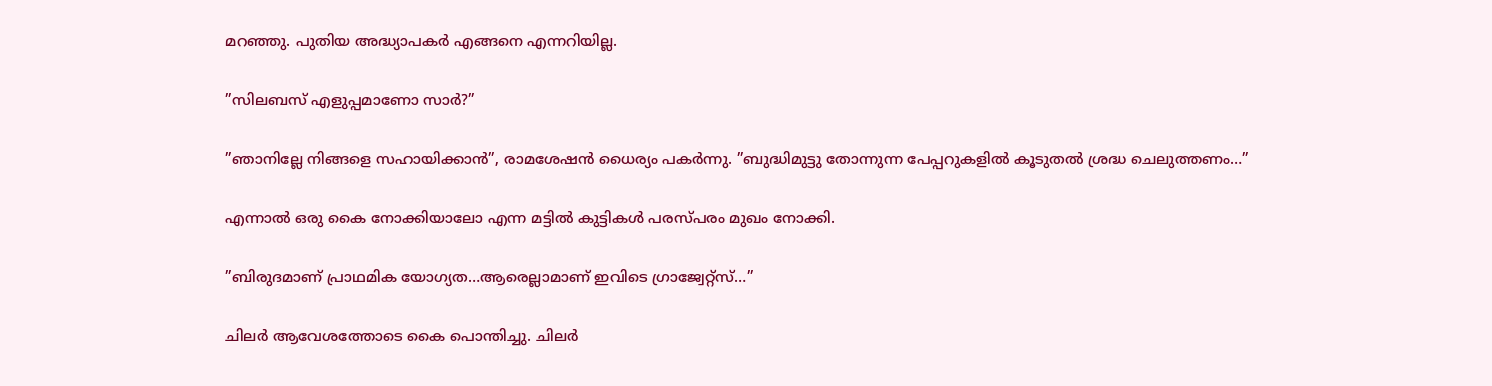മറഞ്ഞു. പുതിയ അദ്ധ്യാപകര്‍ എങ്ങനെ എന്നറിയില്ല.

”സിലബസ് എളുപ്പമാണോ സാര്‍?”

”ഞാനില്ലേ നിങ്ങളെ സഹായിക്കാന്‍”, രാമശേഷന്‍ ധൈര്യം പകര്‍ന്നു. ”ബുദ്ധിമുട്ടു തോന്നുന്ന പേപ്പറുകളില്‍ കൂടുതല്‍ ശ്രദ്ധ ചെലുത്തണം…”

എന്നാല്‍ ഒരു കൈ നോക്കിയാലോ എന്ന മട്ടില്‍ കുട്ടികള്‍ പരസ്പരം മുഖം നോക്കി.

”ബിരുദമാണ് പ്രാഥമിക യോഗ്യത…ആരെല്ലാമാണ് ഇവിടെ ഗ്രാജ്വേറ്റ്‌സ്…”

ചിലര്‍ ആവേശത്തോടെ കൈ പൊന്തിച്ചു. ചിലര്‍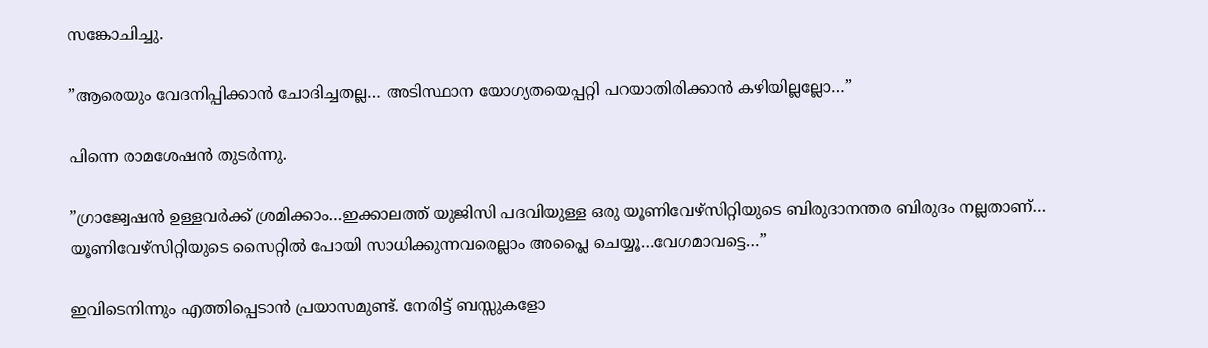സങ്കോചിച്ചു.

”ആരെയും വേദനിപ്പിക്കാന്‍ ചോദിച്ചതല്ല… അടിസ്ഥാന യോഗ്യതയെപ്പറ്റി പറയാതിരിക്കാന്‍ കഴിയില്ലല്ലോ…”

പിന്നെ രാമശേഷന്‍ തുടര്‍ന്നു.

”ഗ്രാജ്വേഷന്‍ ഉള്ളവര്‍ക്ക് ശ്രമിക്കാം…ഇക്കാലത്ത് യുജിസി പദവിയുള്ള ഒരു യൂണിവേഴ്‌സിറ്റിയുടെ ബിരുദാനന്തര ബിരുദം നല്ലതാണ്… യൂണിവേഴ്‌സിറ്റിയുടെ സൈറ്റില്‍ പോയി സാധിക്കുന്നവരെല്ലാം അപ്ലൈ ചെയ്യൂ…വേഗമാവട്ടെ…”

ഇവിടെനിന്നും എത്തിപ്പെടാന്‍ പ്രയാസമുണ്ട്. നേരിട്ട് ബസ്സുകളോ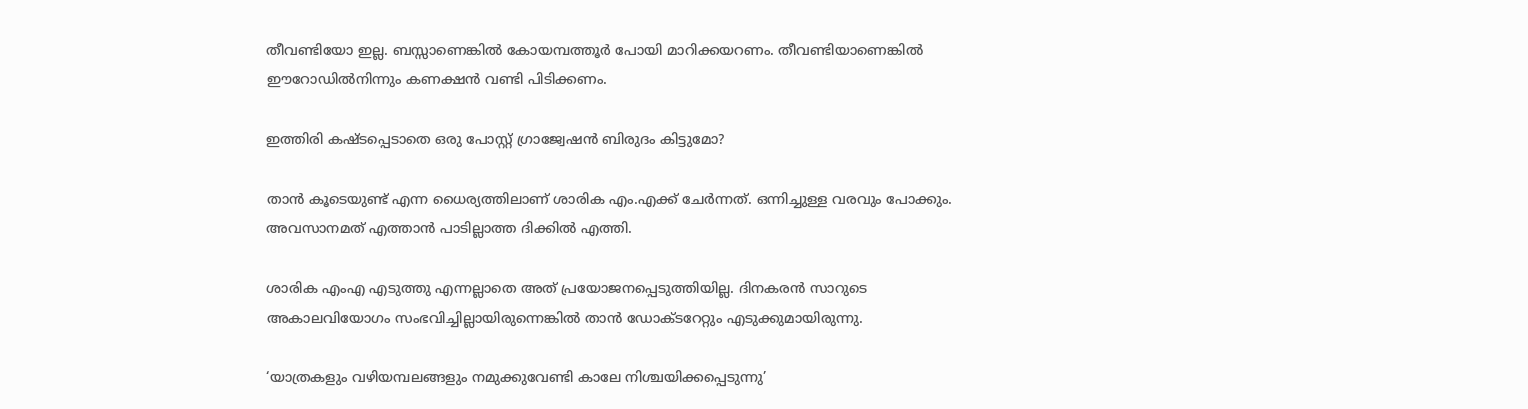തീവണ്ടിയോ ഇല്ല. ബസ്സാണെങ്കില്‍ കോയമ്പത്തൂര്‍ പോയി മാറിക്കയറണം. തീവണ്ടിയാണെങ്കില്‍ ഈറോഡില്‍നിന്നും കണക്ഷന്‍ വണ്ടി പിടിക്കണം.

ഇത്തിരി കഷ്ടപ്പെടാതെ ഒരു പോസ്റ്റ് ഗ്രാജ്വേഷന്‍ ബിരുദം കിട്ടുമോ?

താന്‍ കൂടെയുണ്ട് എന്ന ധൈര്യത്തിലാണ് ശാരിക എം.എക്ക് ചേര്‍ന്നത്. ഒന്നിച്ചുള്ള വരവും പോക്കും. അവസാനമത് എത്താന്‍ പാടില്ലാത്ത ദിക്കില്‍ എത്തി.

ശാരിക എംഎ എടുത്തു എന്നല്ലാതെ അത് പ്രയോജനപ്പെടുത്തിയില്ല. ദിനകരന്‍ സാറുടെ അകാലവിയോഗം സംഭവിച്ചില്ലായിരുന്നെങ്കില്‍ താന്‍ ഡോക്ടറേറ്റും എടുക്കുമായിരുന്നു.

‘യാത്രകളും വഴിയമ്പലങ്ങളും നമുക്കുവേണ്ടി കാലേ നിശ്ചയിക്കപ്പെടുന്നു’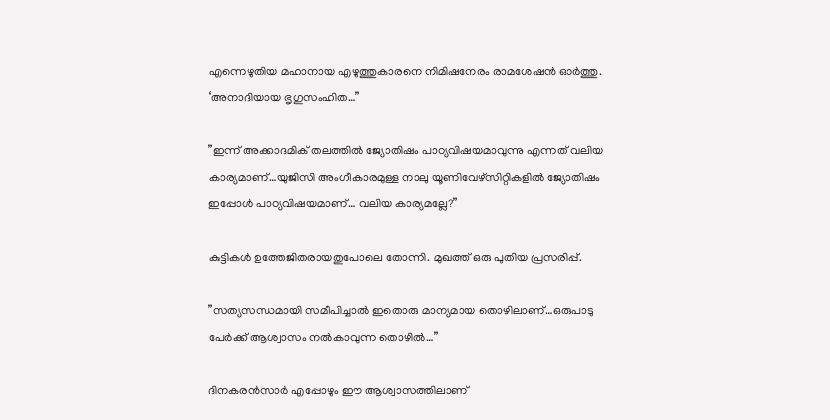എന്നെഴുതിയ മഹാനായ എഴുത്തുകാരനെ നിമിഷനേരം രാമശേഷന്‍ ഓര്‍ത്തു. ‘അനാദിയായ ഭൃഗുസംഹിത…”

”ഇന്ന് അക്കാദമിക് തലത്തില്‍ ജ്യോതിഷം പാഠ്യവിഷയമാവുന്നു എന്നത് വലിയ കാര്യമാണ്…യുജിസി അംഗീകാരമുള്ള നാലു യൂണിവേഴ്‌സിറ്റികളില്‍ ജ്യോതിഷം ഇപ്പോള്‍ പാഠ്യവിഷയമാണ്… വലിയ കാര്യമല്ലേ?”

കുട്ടികള്‍ ഉത്തേജിതരായതുപോലെ തോന്നി. മുഖത്ത് ഒരു പുതിയ പ്രസരിപ്പ്.

”സത്യസന്ധമായി സമീപിച്ചാല്‍ ഇതൊരു മാന്യമായ തൊഴിലാണ്…ഒരുപാടു പേര്‍ക്ക് ആശ്വാസം നല്‍കാവുന്ന തൊഴില്‍…”

ദിനകരന്‍സാര്‍ എപ്പോഴും ഈ ആശ്വാസത്തിലാണ്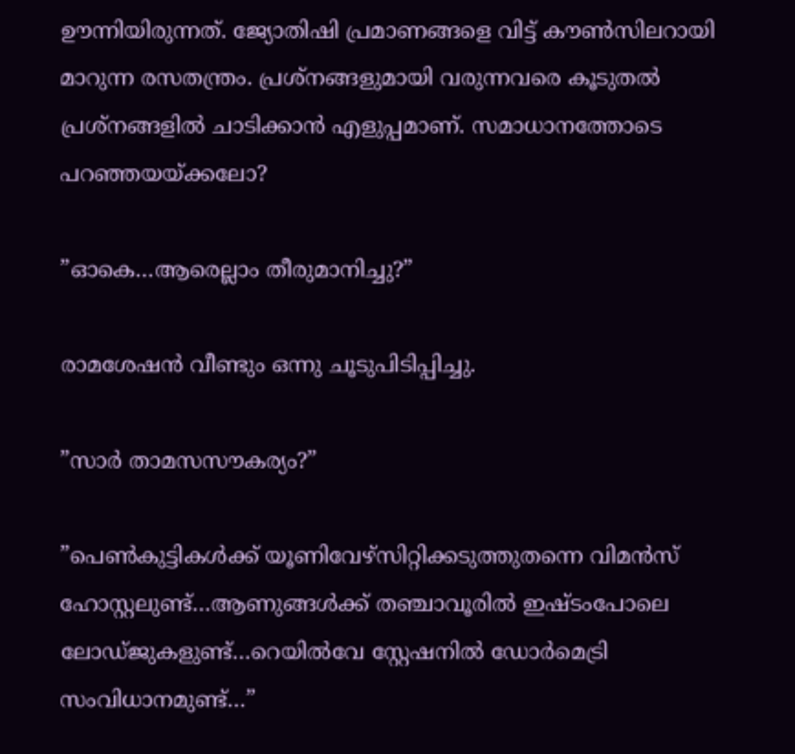ഊന്നിയിരുന്നത്. ജ്യോതിഷി പ്രമാണങ്ങളെ വിട്ട് കൗണ്‍സിലറായി മാറുന്ന രസതന്ത്രം. പ്രശ്‌നങ്ങളുമായി വരുന്നവരെ കൂടുതല്‍ പ്രശ്‌നങ്ങളില്‍ ചാടിക്കാന്‍ എളുപ്പമാണ്. സമാധാനത്തോടെ പറഞ്ഞയയ്‌ക്കലോ?

”ഓകെ…ആരെല്ലാം തീരുമാനിച്ചു?”

രാമശേഷന്‍ വീണ്ടും ഒന്നു ചൂടുപിടിപ്പിച്ചു.

”സാര്‍ താമസസൗകര്യം?”

”പെണ്‍കുട്ടികള്‍ക്ക് യൂണിവേഴ്‌സിറ്റിക്കടുത്തുതന്നെ വിമന്‍സ് ഹോസ്റ്റലുണ്ട്…ആണുങ്ങള്‍ക്ക് തഞ്ചാവൂരില്‍ ഇഷ്ടംപോലെ ലോഡ്ജുകളുണ്ട്…റെയില്‍വേ സ്റ്റേഷനില്‍ ഡോര്‍മെട്രി സംവിധാനമുണ്ട്…”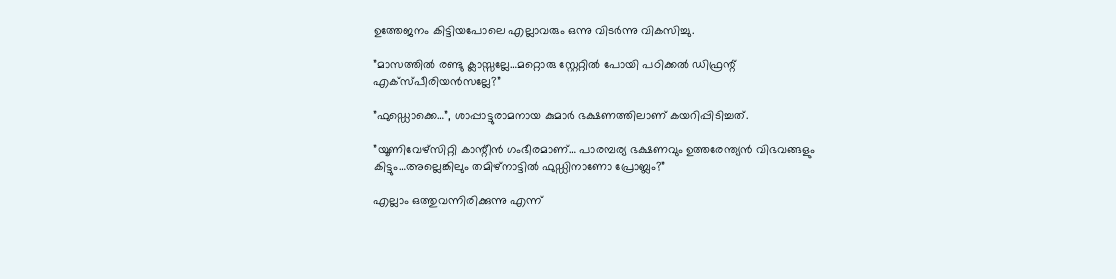ഉത്തേജനം കിട്ടിയപോലെ എല്ലാവരും ഒന്നു വിടര്‍ന്നു വികസിച്ചു.

”മാസത്തില്‍ രണ്ടു ക്ലാസ്സല്ലേ…മറ്റൊരു സ്റ്റേറ്റില്‍ പോയി പഠിക്കല്‍ ഡിഫ്രന്റ് എക്‌സ്പീരിയന്‍സല്ലേ?”

”ഫുഡ്ഡൊക്കെ…”, ശാപ്പാട്ടുരാമനായ കുമാര്‍ ഭക്ഷണത്തിലാണ് കയറിപ്പിടിച്ചത്.

”യൂണിവേഴ്‌സിറ്റി കാന്റീന്‍ ഗംഭീരമാണ്… പാരമ്പര്യ ഭക്ഷണവും ഉത്തരേന്ത്യന്‍ വിഭവങ്ങളും കിട്ടും…അല്ലെങ്കിലും തമിഴ്‌നാട്ടില്‍ ഫുഡ്ഡിനാണോ പ്രോബ്ലം?”

എല്ലാം ഒത്തുവന്നിരിക്കുന്നു എന്ന്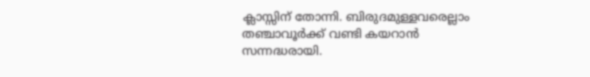ക്ലാസ്സിന് തോന്നി. ബിരുദമുള്ളവരെല്ലാം തഞ്ചാവൂര്‍ക്ക് വണ്ടി കയറാന്‍ സന്നദ്ധരായി.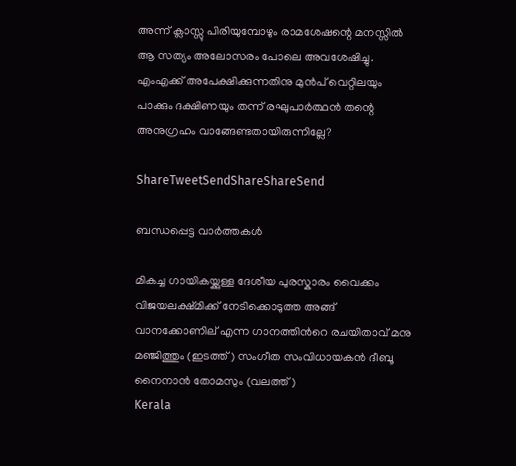അന്ന് ക്ലാസ്സു പിരിയുമ്പോഴും രാമശേഷന്റെ മനസ്സില്‍ ആ സത്യം അലോസരം പോലെ അവശേഷിച്ചു. എംഎക്ക് അപേക്ഷിക്കുന്നതിനു മുന്‍പ് വെറ്റിലയും പാക്കും ദക്ഷിണയും തന്ന് രഘുപാര്‍ത്ഥന്‍ തന്റെ അനുഗ്രഹം വാങ്ങേണ്ടതായിരുന്നില്ലേ?

ShareTweetSendShareShareSend

ബന്ധപ്പെട്ട വാര്‍ത്തകള്‍

മികച്ച ഗായികയ്ക്കുള്ള ദേശീയ പുരസ്കാരം വൈക്കം വിജയലക്ഷ്മിക്ക് നേടിക്കൊടുത്ത അങ്ങ് വാനക്കോണില് എന്ന ഗാനത്തിന്‍റെ രചയിതാവ് മനു മഞ്ജിത്തും (ഇടത്ത്) സംഗീത സംവിധായകന്‍ ദീബൂ നൈനാന്‍ തോമസും (വലത്ത്)
Kerala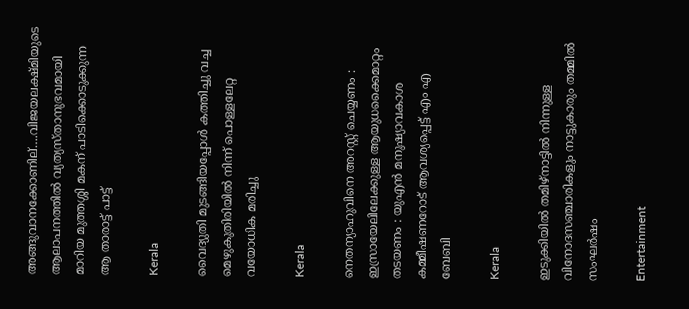അങ്ങുവാനക്കോണില്….വിജയലക്ഷ്മിയുടെ ആലാപനത്തില്‍ വ്യത്യസ്താനുഭവമായി മാറിയ മുത്തശ്ശി മകന് പാടിക്കൊടുക്കുന്ന ആ താരാട്ട് പാട്ട്

Kerala

വൈദ്യുതി മുടങ്ങിയപ്പോള്‍ കത്തിച്ചു വച്ച മെഴുകുതിരിയില്‍ നിന്ന് പൊള്ളലേറ്റ വയോധിക മരിച്ചു

Kerala

നെതന്യാഹുവിനെ അറസ്റ്റ് ചെയ്യണം : ഇസ്രായേലിലേക്കുള്ള ആയുധക്കൈമാറ്റം തടയണം : യുഎൻ മനുഷ്യാവകാശ കമ്മീഷണറോട് ആവശ്യപ്പെട്ട് എം എ ബേബി

Kerala

ഇടുക്കിയില്‍ തമിഴ്‌നാട്ടില്‍ നിന്നുള്ള വിനോദസഞ്ചാരികളും നാട്ടുകാരും തമ്മില്‍ സംഘര്‍ഷം

Entertainment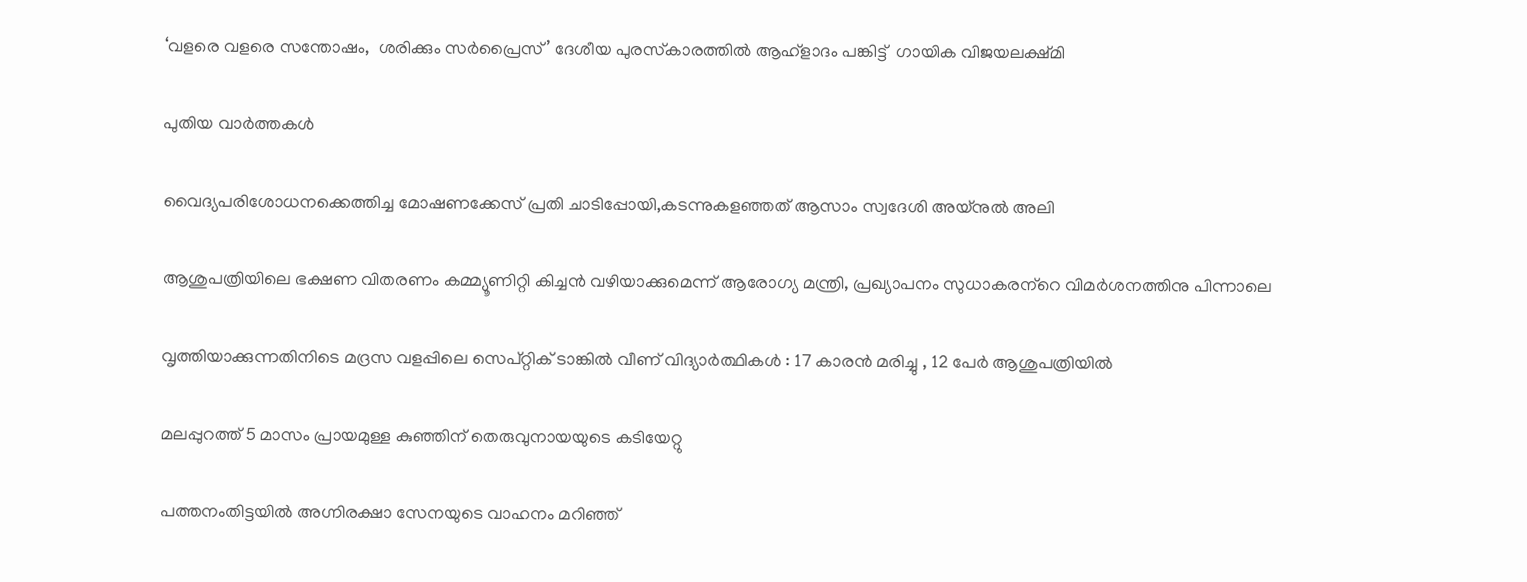‘വളരെ വളരെ സന്തോഷം,  ശരിക്കും സര്‍പ്രൈസ്’ ദേശീയ പുരസ്‌കാരത്തില്‍ ആഹ്‌ളാദം പങ്കിട്ട്  ഗായിക വിജയലക്ഷ്മി

പുതിയ വാര്‍ത്തകള്‍

വൈദ്യപരിശോധനക്കെത്തിച്ച മോഷണക്കേസ് പ്രതി ചാടിപ്പോയി,കടന്നുകളഞ്ഞത് ആസാം സ്വദേശി അയ്നുല്‍ അലി

ആശുപത്രിയിലെ ഭക്ഷണ വിതരണം കമ്മ്യൂണിറ്റി കിച്ചന്‍ വഴിയാക്കുമെന്ന് ആരോഗ്യ മന്ത്രി, പ്രഖ്യാപനം സുധാകരന്‌റെ വിമര്‍ശനത്തിനു പിന്നാലെ

വൃത്തിയാക്കുന്നതിനിടെ മദ്രസ വളപ്പിലെ സെപ്റ്റിക് ടാങ്കിൽ വീണ് വിദ്യാർത്ഥികൾ : 17 കാരൻ മരിച്ചു , 12 പേർ ആശുപത്രിയിൽ

മലപ്പുറത്ത് 5 മാസം പ്രായമുള്ള കുഞ്ഞിന് തെരുവുനായയുടെ കടിയേറ്റു

പത്തനംതിട്ടയില്‍ അഗ്നിരക്ഷാ സേനയുടെ വാഹനം മറിഞ്ഞ്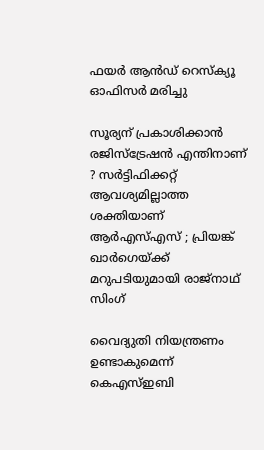ഫയര്‍ ആന്‍ഡ് റെസ്‌ക്യൂ ഓഫിസര്‍ മരിച്ചു

സൂര്യന് പ്രകാശിക്കാൻ രജിസ്ട്രേഷൻ എന്തിനാണ് ? സർട്ടിഫിക്കറ്റ് ആവശ്യമില്ലാത്ത ശക്തിയാണ് ആർ‌എസ്‌എസ് ; പ്രിയങ്ക് ഖാർഗെയ്‌ക്ക് മറുപടിയുമായി രാജ്‌നാഥ് സിംഗ്

വൈദ്യുതി നിയന്ത്രണം ഉണ്ടാകുമെന്ന് കെഎസ്ഇബി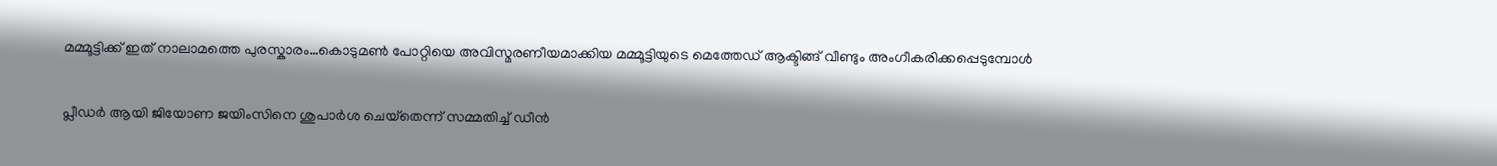മമ്മൂട്ടിക്ക് ഇത് നാലാമത്തെ പുരസ്കാരം…കൊടുമണ്‍ പോറ്റിയെ അവിസ്മരണീയമാക്കിയ മമ്മൂട്ടിയുടെ മെത്തേഡ് ആക്ടിങ്ങ് വീണ്ടും അംഗീകരിക്കപ്പെടുമ്പോള്‍

പ്ലീഡര്‍ ആയി ജിയോണ ജയിംസിനെ ശുപാര്‍ശ ചെയ്‌തെന്ന് സമ്മതിച്ച് ഡീന്‍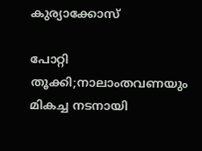കുര്യാക്കോസ്

പോറ്റി തൂക്കി;നാലാംതവണയും മികച്ച നടനായി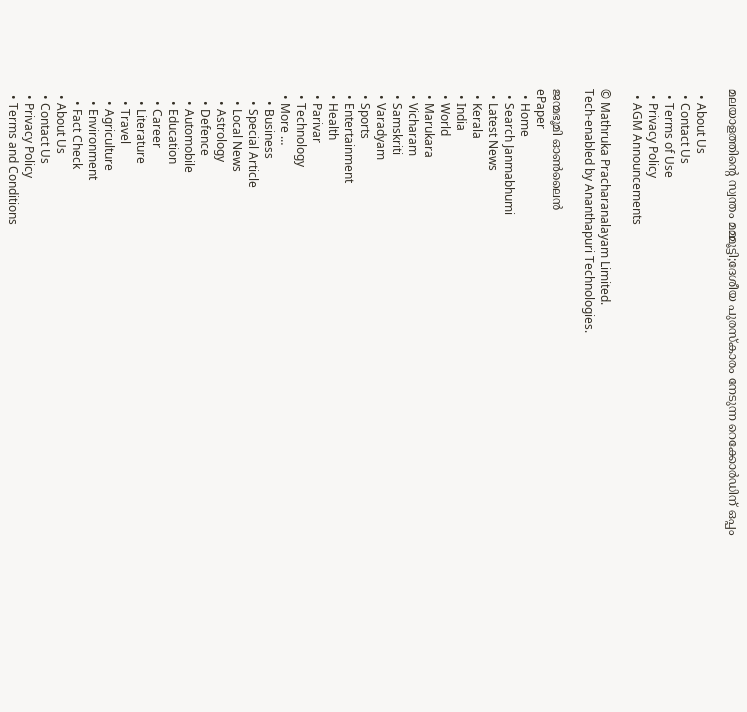മലയാളത്തിന്റെ സ്വന്തം മമ്മൂട്ടി;ദേശീയ പുരസ്കാരം നേടുന്ന റെക്കോർഡിന് ഒപ്പം

  • About Us
  • Contact Us
  • Terms of Use
  • Privacy Policy
  • AGM Announcements

© Mathruka Pracharanalayam Limited.
Tech-enabled by Ananthapuri Technologies.

ജന്മഭൂമി ഓണ്‍ലൈന്‍
ePaper
  • Home
  • Search Janmabhumi
  • Latest News
  • Kerala
  • India
  • World
  • Marukara
  • Vicharam
  • Samskriti
  • Varadyam
  • Sports
  • Entertainment
  • Health
  • Parivar
  • Technology
  • More …
    • Business
    • Special Article
    • Local News
    • Astrology
    • Defence
    • Automobile
    • Education
    • Career
    • Literature
    • Travel
    • Agriculture
    • Environment
    • Fact Check
  • About Us
  • Contact Us
  • Privacy Policy
  • Terms and Conditions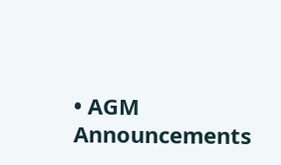• AGM Announcements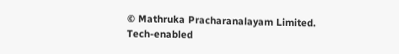© Mathruka Pracharanalayam Limited.
Tech-enabled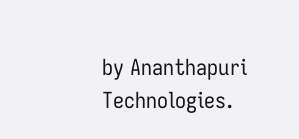by Ananthapuri Technologies.